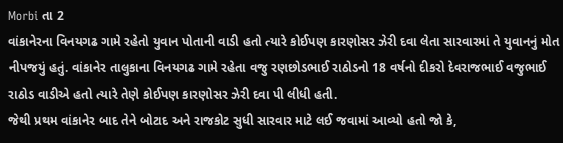Morbi તા 2
વાંકાનેરના વિનયગઢ ગામે રહેતો યુવાન પોતાની વાડી હતો ત્યારે કોઈપણ કારણોસર ઝેરી દવા લેતા સારવારમાં તે યુવાનનું મોત નીપજયું હતું. વાંકાનેર તાલુકાના વિનયગઢ ગામે રહેતા વજુ રણછોડભાઈ રાઠોડનો 18 વર્ષનો દીકરો દેવરાજભાઈ વજુભાઈ રાઠોડ વાડીએ હતો ત્યારે તેણે કોઈપણ કારણોસર ઝેરી દવા પી લીધી હતી.
જેથી પ્રથમ વાંકાનેર બાદ તેને બોટાદ અને રાજકોટ સુધી સારવાર માટે લઈ જવામાં આવ્યો હતો જો કે,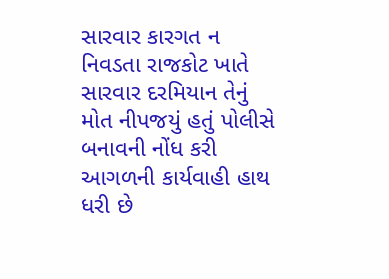સારવાર કારગત ન નિવડતા રાજકોટ ખાતે સારવાર દરમિયાન તેનું મોત નીપજયું હતું પોલીસે બનાવની નોંધ કરી આગળની કાર્યવાહી હાથ ધરી છે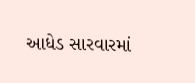આધેડ સારવારમાં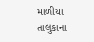માળીયા તાલુકાના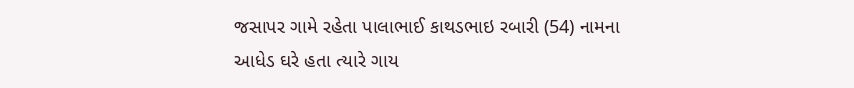જસાપર ગામે રહેતા પાલાભાઈ કાથડભાઇ રબારી (54) નામના આધેડ ઘરે હતા ત્યારે ગાય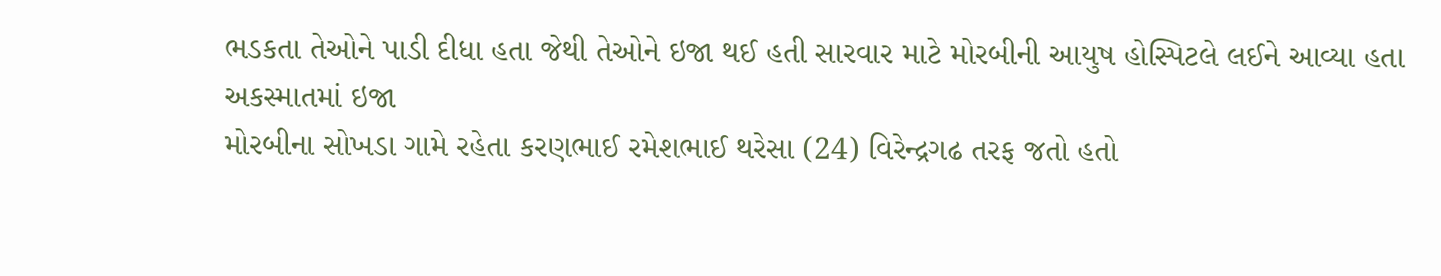ભડકતા તેઓને પાડી દીધા હતા જેથી તેઓને ઇજા થઈ હતી સારવાર માટે મોરબીની આયુષ હોસ્પિટલે લઈને આવ્યા હતા
અકસ્માતમાં ઇજા
મોરબીના સોખડા ગામે રહેતા કરણભાઈ રમેશભાઈ થરેસા (24) વિરેન્દ્રગઢ તરફ જતો હતો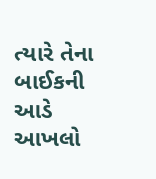ત્યારે તેના બાઈકની આડે આખલો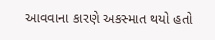આવવાના કારણે અકસ્માત થયો હતો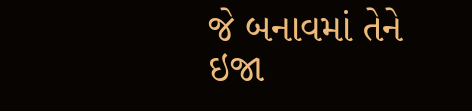જે બનાવમાં તેને ઇજા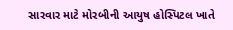સારવાર માટે મોરબીની આયુષ હોસ્પિટલ ખાતે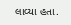લાવ્યા હતા.